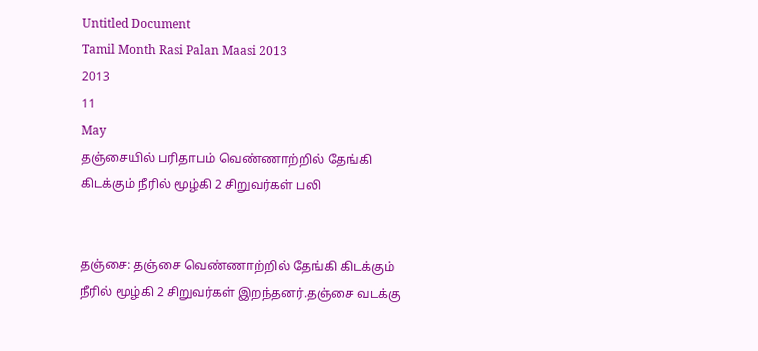Untitled Document
Tamil Month Rasi Palan Maasi 2013
2013
11
May
தஞ்சையில் பரிதாபம் வெண்ணாற்றில் தேங்கி கிடக்கும் நீரில் மூழ்கி 2 சிறுவர்கள் பலி


தஞ்சை: தஞ்சை வெண்ணாற்றில் தேங்கி கிடக்கும் நீரில் மூழ்கி 2 சிறுவர்கள் இறந்தனர்.தஞ்சை வடக்கு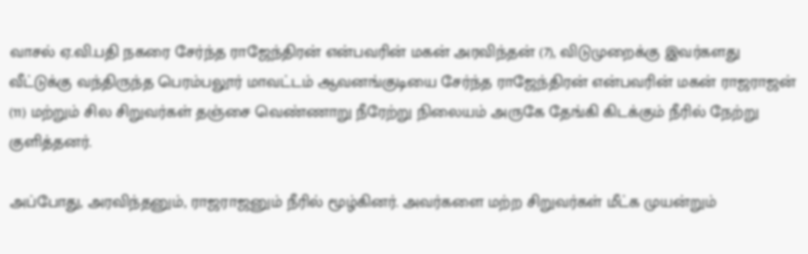வாசல் ஏ.வி.பதி நகரை சேர்ந்த ராஜேந்திரன் என்பவரின் மகன் அரவிந்தன் (7), விடுமுறைக்கு இவர்களது வீட்டுக்கு வந்திருந்த பெரம்பலூர் மாவட்டம் ஆவனங்குடியை சேர்ந்த ராஜேந்திரன் என்பவரின் மகன் ராஜராஜன் (11) மற்றும் சில சிறுவர்கள் தஞ்சை வெண்ணாறு நீரேற்று நிலையம் அருகே தேங்கி கிடக்கும் நீரில் நேற்று குளித்தனர்.

அப்போது, அரவிந்தனும், ராஜராஜனும் நீரில் மூழ்கினர். அவர்களை மற்ற சிறுவர்கள் மீட்க முயன்றும்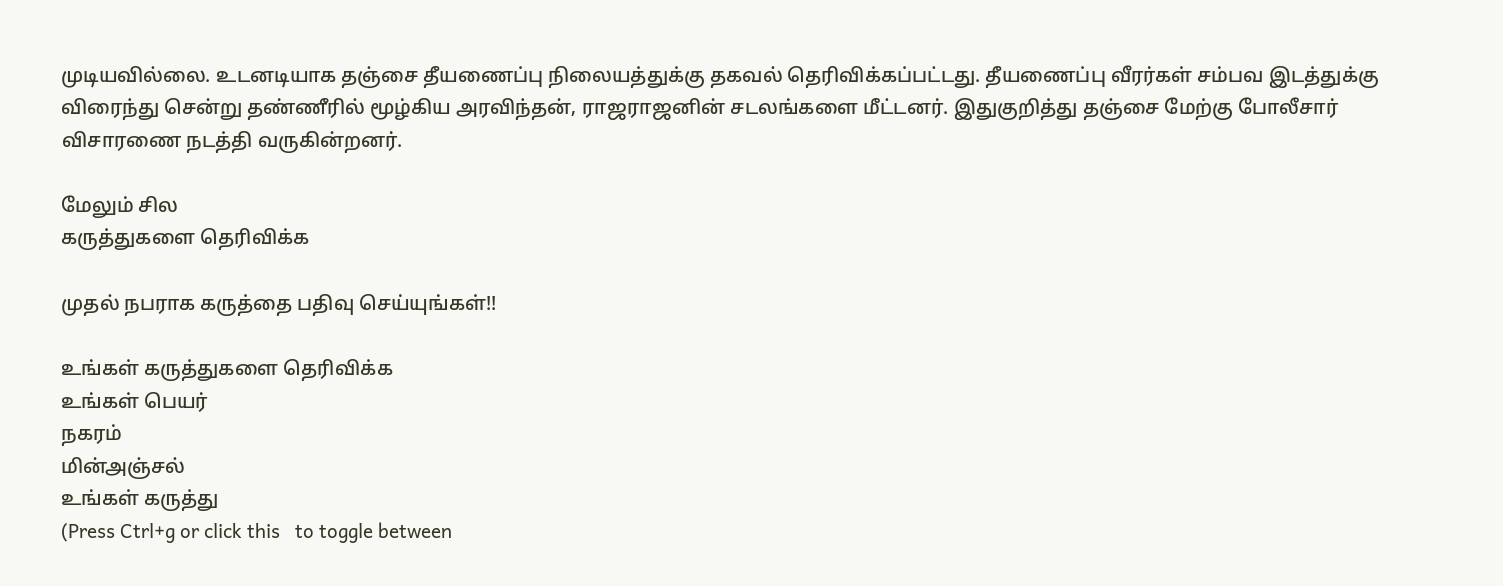முடியவில்லை. உடனடியாக தஞ்சை தீயணைப்பு நிலையத்துக்கு தகவல் தெரிவிக்கப்பட்டது. தீயணைப்பு வீரர்கள் சம்பவ இடத்துக்கு விரைந்து சென்று தண்ணீரில் மூழ்கிய அரவிந்தன், ராஜராஜனின் சடலங்களை மீட்டனர். இதுகுறித்து தஞ்சை மேற்கு போலீசார் விசாரணை நடத்தி வருகின்றனர்.

மேலும் சில
கருத்துகளை தெரிவிக்க

முதல் நபராக கருத்தை பதிவு செய்யுங்கள்!!

உங்கள் கருத்துகளை தெரிவிக்க
உங்கள் பெயர்
நகரம்
மின்அஞ்சல்
உங்கள் கருத்து
(Press Ctrl+g or click this   to toggle between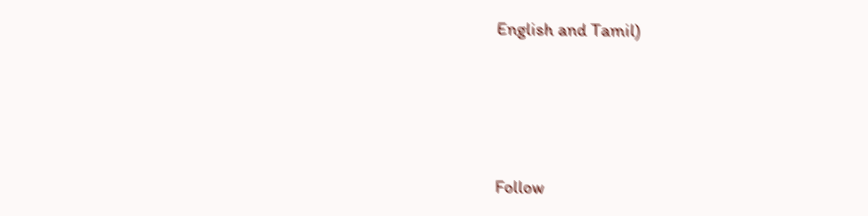English and Tamil)







Follow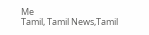Me
Tamil, Tamil News,Tamil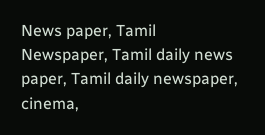News paper, Tamil Newspaper, Tamil daily news paper, Tamil daily newspaper, cinema,